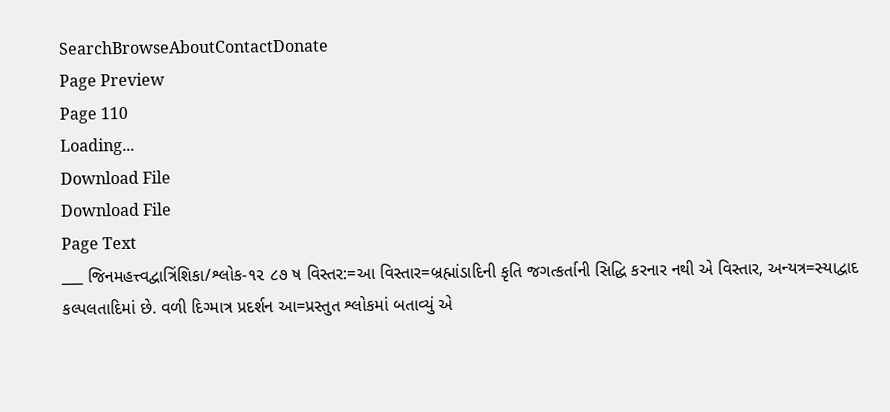SearchBrowseAboutContactDonate
Page Preview
Page 110
Loading...
Download File
Download File
Page Text
___ જિનમહત્ત્વદ્વાત્રિંશિકા/શ્લોક-૧૨ ૮૭ ષ વિસ્તર:=આ વિસ્તાર=બ્રહ્માંડાદિની કૃતિ જગત્કર્તાની સિદ્ધિ કરનાર નથી એ વિસ્તાર, અન્યત્ર=સ્યાદ્વાદ કલ્પલતાદિમાં છે. વળી દિગ્માત્ર પ્રદર્શન આ=પ્રસ્તુત શ્લોકમાં બતાવ્યું એ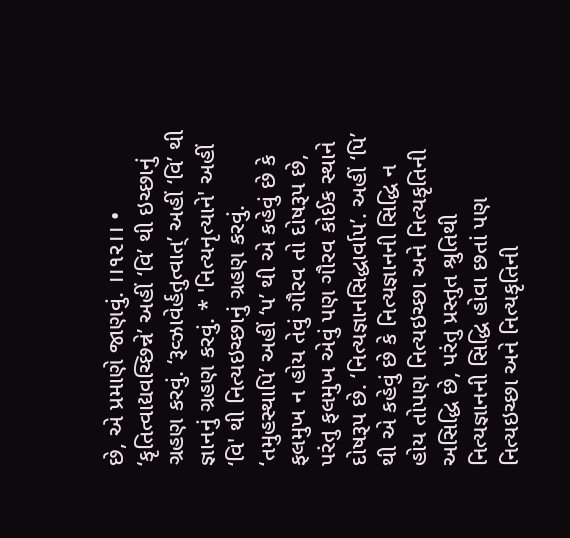છે, એ પ્રમાણે જાણવું. ।।૧૨।। • ‘કૃતિત્વાદ્યવચ્છિન્ને’ અહીં ‘વિ’ થી ઇચ્છાનું ગ્રહણ કરવું. ‘રૂવ્ઝાવેર્હતુત્વાત્’ અહીં ‘વિ’ થી જ્ઞાનનું ગ્રહણ કરવું. * 'નિત્યનૃત્યાને' અહીં ‘વિ' થી નિત્યઇચ્છાનું ગ્રહણ કરવું. ‘તમુહસ્થાપિ’ અહીં ‘પ’ થી એ કહેવું છે કે ફલમુખ ન હોય તેવું ગૌરવ તો દોષરૂપ છે, પરંતુ ફલમુખ એવું પણ ગૌરવ કોઈક સ્થાને દોષરૂપ છે. ‘નિત્યજ્ઞાનસિદ્ધાર્વાપ’. અહીં ‘પિ’ થી એ કહેવું છે કે નિત્યજ્ઞાનની સિદ્ધિ ન હોય તોપણ નિત્યઇચ્છા અને નિત્યકૃતિની અસિદ્ધિ છે, પરંતુ પ્રસ્તુત શ્રુતિથી નિત્યજ્ઞાનની સિદ્ધિ હોવા છતાં પણ નિત્યઇચ્છા અને નિત્યકૃતિની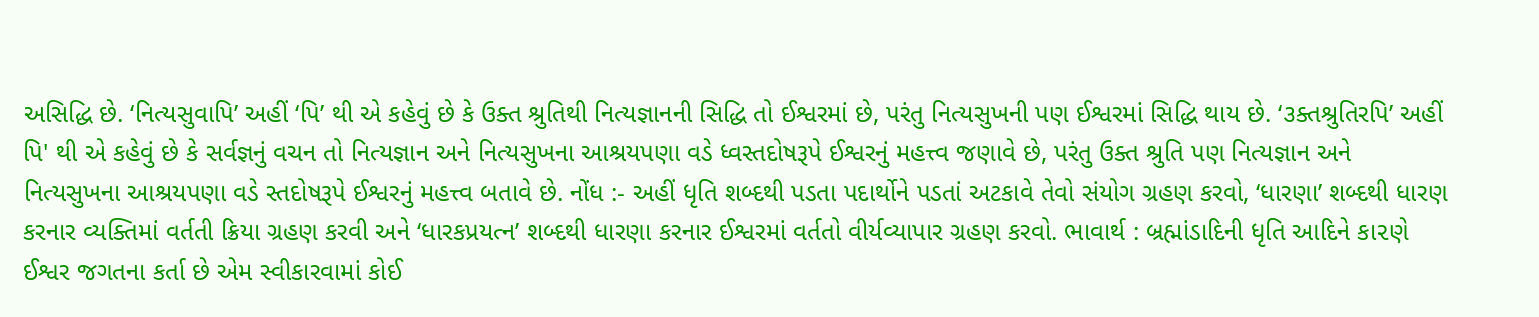અસિદ્ધિ છે. ‘નિત્યસુવાપિ’ અહીં ‘પિ’ થી એ કહેવું છે કે ઉક્ત શ્રુતિથી નિત્યજ્ઞાનની સિદ્ધિ તો ઈશ્વરમાં છે, પરંતુ નિત્યસુખની પણ ઈશ્વરમાં સિદ્ધિ થાય છે. ‘૩ક્તશ્રુતિરપિ’ અહીં પિ' થી એ કહેવું છે કે સર્વજ્ઞનું વચન તો નિત્યજ્ઞાન અને નિત્યસુખના આશ્રયપણા વડે ધ્વસ્તદોષરૂપે ઈશ્વરનું મહત્ત્વ જણાવે છે, પરંતુ ઉક્ત શ્રુતિ પણ નિત્યજ્ઞાન અને નિત્યસુખના આશ્રયપણા વડે સ્તદોષરૂપે ઈશ્વરનું મહત્ત્વ બતાવે છે. નોંધ :- અહીં ધૃતિ શબ્દથી પડતા પદાર્થોને પડતાં અટકાવે તેવો સંયોગ ગ્રહણ કરવો, ‘ધારણા’ શબ્દથી ધારણ કરનાર વ્યક્તિમાં વર્તતી ક્રિયા ગ્રહણ કરવી અને ‘ધારકપ્રયત્ન’ શબ્દથી ધારણા કરનાર ઈશ્વરમાં વર્તતો વીર્યવ્યાપાર ગ્રહણ કરવો. ભાવાર્થ : બ્રહ્માંડાદિની ધૃતિ આદિને કા૨ણે ઈશ્વર જગતના કર્તા છે એમ સ્વીકારવામાં કોઈ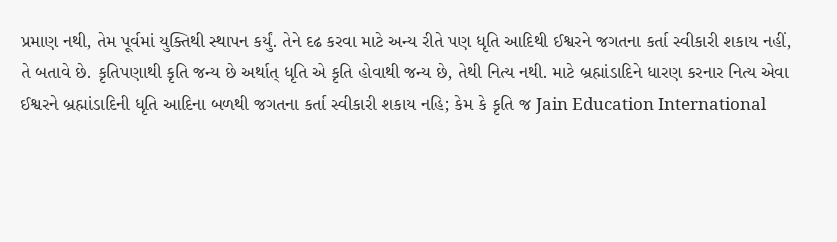પ્રમાણ નથી, તેમ પૂર્વમાં યુક્તિથી સ્થાપન કર્યું. તેને દઢ કરવા માટે અન્ય રીતે પણ ધૃતિ આદિથી ઈશ્વરને જગતના કર્તા સ્વીકારી શકાય નહીં, તે બતાવે છે. કૃતિપણાથી કૃતિ જન્ય છે અર્થાત્ ધૃતિ એ કૃતિ હોવાથી જન્ય છે, તેથી નિત્ય નથી. માટે બ્રહ્માંડાદિને ધારણ કરનાર નિત્ય એવા ઈશ્વરને બ્રહ્માંડાદિની ધૃતિ આદિના બળથી જગતના કર્તા સ્વીકારી શકાય નહિ; કેમ કે કૃતિ જ Jain Education International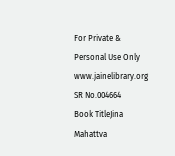For Private & Personal Use Only www.jainelibrary.org
SR No.004664
Book TitleJina Mahattva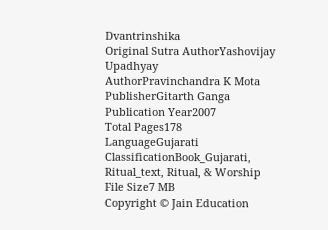Dvantrinshika
Original Sutra AuthorYashovijay Upadhyay
AuthorPravinchandra K Mota
PublisherGitarth Ganga
Publication Year2007
Total Pages178
LanguageGujarati
ClassificationBook_Gujarati, Ritual_text, Ritual, & Worship
File Size7 MB
Copyright © Jain Education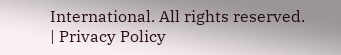International. All rights reserved. | Privacy Policy